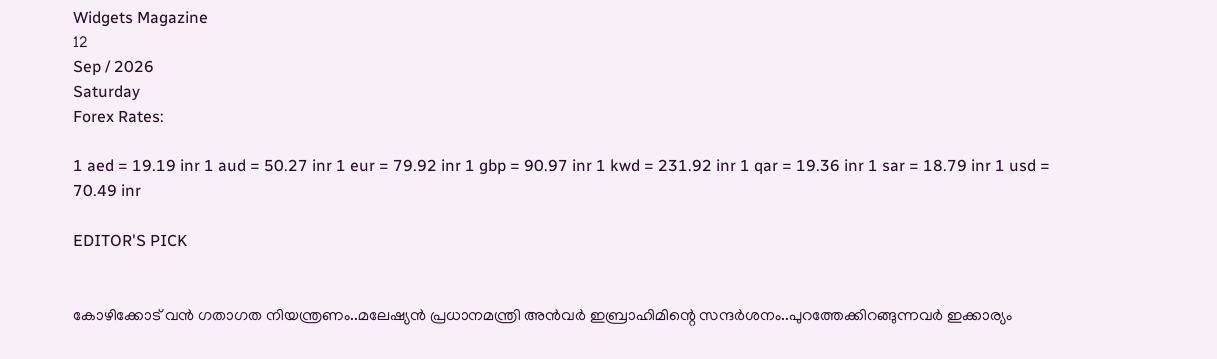Widgets Magazine
12
Sep / 2026
Saturday
Forex Rates:

1 aed = 19.19 inr 1 aud = 50.27 inr 1 eur = 79.92 inr 1 gbp = 90.97 inr 1 kwd = 231.92 inr 1 qar = 19.36 inr 1 sar = 18.79 inr 1 usd = 70.49 inr

EDITOR'S PICK


കോഴിക്കോട് വൻ ഗതാഗത നിയന്ത്രണം..മലേഷ്യൻ പ്രധാനമന്ത്രി അൻവർ ഇബ്രാഹിമിന്റെ സന്ദർശനം..പുറത്തേക്കിറങ്ങുന്നവർ ഇക്കാര്യം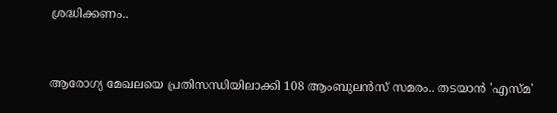ശ്രദ്ധിക്കണം..


ആരോഗ്യ മേഖലയെ പ്രതിസന്ധിയിലാക്കി 108 ആംബുലൻസ് സമരം.. തടയാന്‍ 'എസ്മ'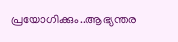പ്രയോഗിക്കും..ആഭ്യന്തര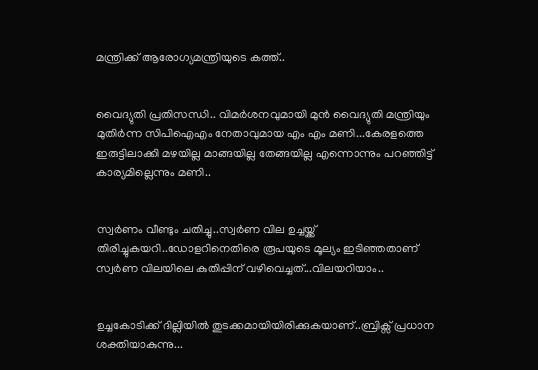മന്ത്രിക്ക് ആരോഗ്യമന്ത്രിയുടെ കത്ത്..


വൈദ്യുതി പ്രതിസന്ധി.. വിമര്‍ശനവുമായി മുന്‍ വൈദ്യുതി മന്ത്രിയും മുതിർന്ന സിപിഐഎം നേതാവുമായ എം എം മണി...കേരളത്തെ ഇരുട്ടിലാക്കി മഴയില്ല മാങ്ങയില്ല തേങ്ങയില്ല എന്നൊന്നും പറഞ്ഞിട്ട് കാര്യമില്ലെന്നും മണി..


സ്വർണം വീണ്ടും ചതിച്ചു..സ്വർണ വില ഉച്ചയ്ക്ക് തിരിച്ചുകയറി..ഡോളറിനെതിരെ രൂപയുടെ മൂല്യം ഇടിഞ്ഞതാണ് സ്വർണ വിലയിലെ കുതിപ്പിന് വഴിവെച്ചത്...വിലയറിയാം..


ഉച്ചകോടിക്ക് ദില്ലിയിൽ തുടക്കമായിയിരിക്കുകയാണ്..ബ്രിക്സ് പ്രധാന ശക്തിയാകുന്നു...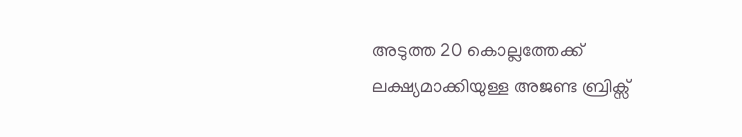അടുത്ത 20 കൊല്ലത്തേക്ക് ലക്ഷ്യമാക്കിയുള്ള അജണ്ട ബ്രിക്സ്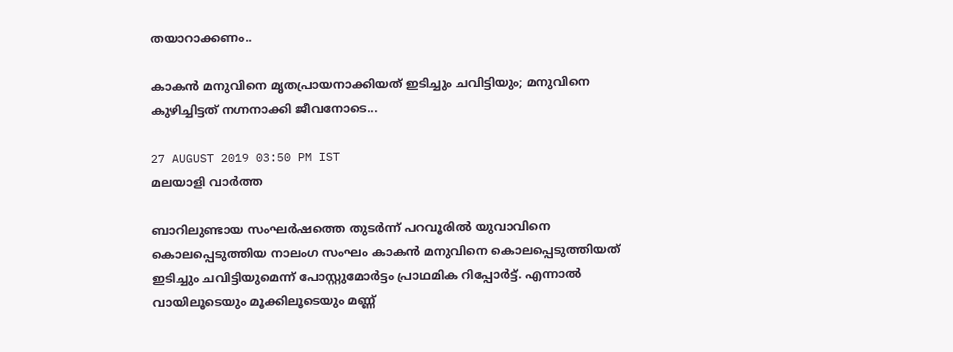തയാറാക്കണം..

കാകൻ മനുവിനെ മൃതപ്രായനാക്കിയത് ഇടിച്ചും ചവിട്ടിയും; മനുവിനെ കുഴിച്ചിട്ടത് നഗ്നനാക്കി ജീവനോടെ...

27 AUGUST 2019 03:50 PM IST
മലയാളി വാര്‍ത്ത

ബാറിലുണ്ടായ സംഘര്‍ഷത്തെ തുടര്‍ന്ന് പറവൂരിൽ യുവാവിനെ കൊലപ്പെടുത്തിയ നാലംഗ സംഘം കാകൻ മനുവിനെ കൊലപ്പെടുത്തിയത് ഇടിച്ചും ചവിട്ടിയുമെന്ന് പോസ്റ്റുമോര്‍ട്ടം പ്രാഥമിക റിപ്പോര്‍ട്ട്. എന്നാല്‍ വായിലൂടെയും മൂക്കിലൂടെയും മണ്ണ്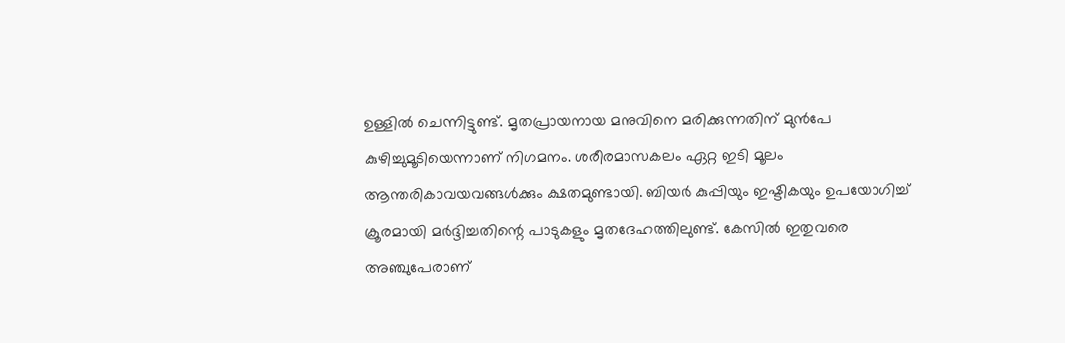ഉള്ളില്‍ ചെന്നിട്ടുണ്ട്. മൃതപ്രായനായ മനുവിനെ മരിക്കുന്നതിന് മുന്‍പേ കുഴിച്ചുമൂടിയെന്നാണ് നിഗമനം. ശരീരമാസകലം ഏറ്റ ഇടി മൂലം ആന്തരികാവയവങ്ങള്‍ക്കും ക്ഷതമുണ്ടായി. ബിയര്‍ കുപ്പിയും ഇഷ്ടികയും ഉപയോഗിച്ച്‌ ക്രൂരമായി മര്‍ദ്ദിച്ചതിന്റെ പാടുകളും മൃതദേഹത്തിലുണ്ട്. കേസില്‍ ഇതുവരെ അഞ്ചുപേരാണ്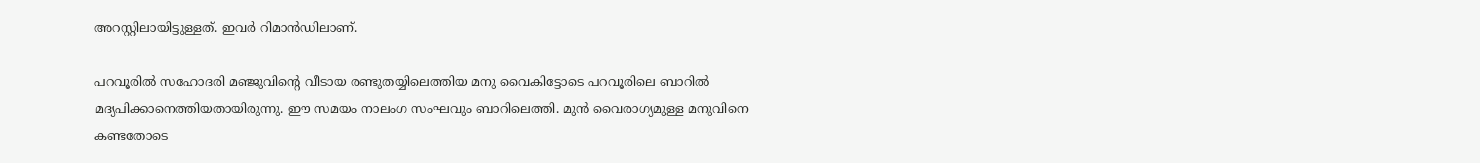അറസ്റ്റിലായിട്ടുള്ളത്. ഇവര്‍ റിമാന്‍ഡിലാണ്.

പറവൂരില്‍ സഹോദരി മഞ്ജുവിന്റെ വീടായ രണ്ടുതയ്യിലെത്തിയ മനു വൈകിട്ടോടെ പറവൂരിലെ ബാറില്‍ മദ്യപിക്കാനെത്തിയതായിരുന്നു. ഈ സമയം നാലംഗ സംഘവും ബാറിലെത്തി. മുന്‍ വൈരാഗ്യമുള്ള മനുവിനെ കണ്ടതോടെ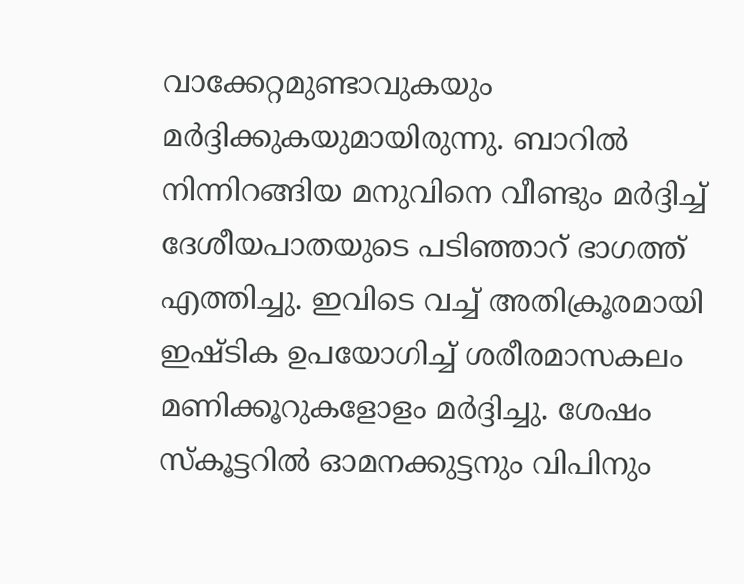വാക്കേറ്റമുണ്ടാവുകയും മര്‍ദ്ദിക്കുകയുമായിരുന്നു. ബാറില്‍ നിന്നിറങ്ങിയ മനുവിനെ വീണ്ടും മര്‍ദ്ദിച്ച്‌ ദേശീയപാതയുടെ പടിഞ്ഞാറ് ഭാഗത്ത് എത്തിച്ചു. ഇവിടെ വച്ച്‌ അതിക്രൂരമായി ഇഷ്ടിക ഉപയോഗിച്ച്‌ ശരീരമാസകലം മണിക്കൂറുകളോളം മര്‍ദ്ദിച്ചു. ശേഷം സ്‌കൂട്ടറില്‍ ഓമനക്കുട്ടനും വിപിനും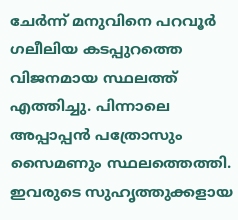ചേര്‍ന്ന് മനുവിനെ പറവൂര്‍ ഗലീലിയ കടപ്പുറത്തെ വിജനമായ സ്ഥലത്ത് എത്തിച്ചു. പിന്നാലെ അപ്പാപ്പന്‍ പത്രോസും സൈമണും സ്ഥലത്തെത്തി. ഇവരുടെ സുഹൃത്തുക്കളായ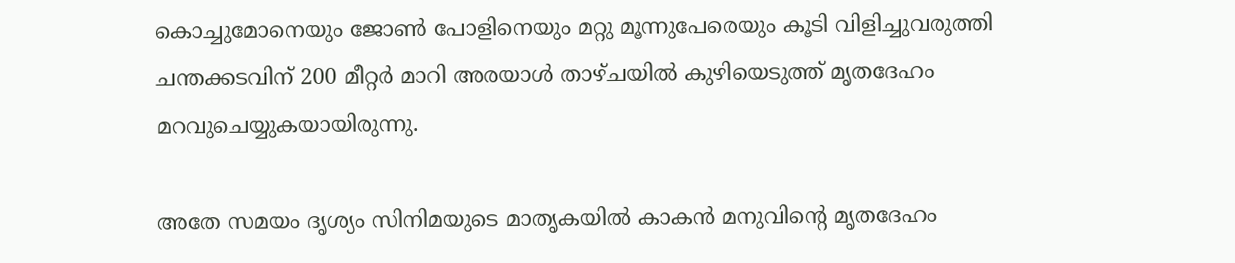കൊച്ചുമോനെയും ജോണ്‍ പോളിനെയും മറ്റു മൂന്നുപേരെയും കൂടി വിളിച്ചുവരുത്തി ചന്തക്കടവിന് 200 മീറ്റര്‍ മാറി അരയാള്‍ താഴ്ചയില്‍ കുഴിയെടുത്ത് മൃതദേഹം മറവുചെയ്യുകയായിരുന്നു.

അതേ സമയം ദൃശ്യം സിനിമയുടെ മാതൃകയിൽ കാകൻ മനുവിന്റെ മൃതദേഹം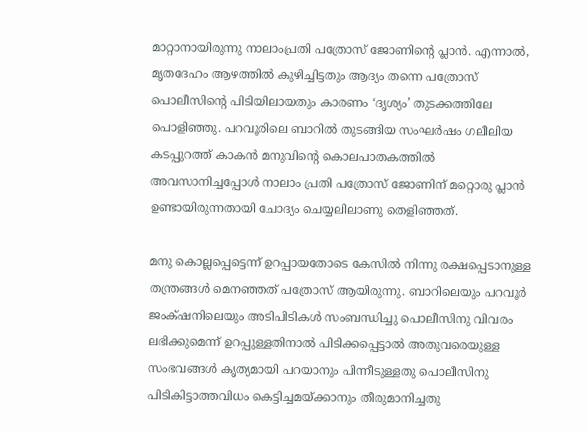മാറ്റാനായിരുന്നു നാലാംപ്രതി പത്രോസ് ജോണിന്റെ പ്ലാൻ. എന്നാൽ, മൃതദേഹം ആഴത്തിൽ കുഴിച്ചിട്ടതും ആദ്യം തന്നെ പത്രോസ് പൊലീസിന്റെ പിടിയിലായതും കാരണം ‘ദൃശ്യം’ തുടക്കത്തിലേ പൊളിഞ്ഞു. പറവൂരിലെ ബാറിൽ തുടങ്ങിയ സംഘർഷം ഗലീലിയ കടപ്പുറത്ത് കാകൻ മനുവിന്റെ കൊലപാതകത്തിൽ അവസാനിച്ചപ്പോൾ നാലാം പ്രതി പത്രോസ് ജോണിന് മറ്റൊരു പ്ലാൻ ഉണ്ടായിരുന്നതായി ചോദ്യം ചെയ്യലിലാണു തെളിഞ്ഞത്.

മനു കൊല്ലപ്പെട്ടെന്ന് ഉറപ്പായതോടെ കേസിൽ നിന്നു രക്ഷപ്പെടാനുള്ള തന്ത്രങ്ങൾ മെനഞ്ഞത് പത്രോസ് ആയിരുന്നു. ബാറിലെയും പറവൂർ ജംക്‌ഷനിലെയും അടിപിടികൾ സംബന്ധിച്ചു പൊലീസിനു വിവരം ലഭിക്കുമെന്ന് ഉറപ്പുള്ളതിനാൽ പിടിക്കപ്പെട്ടാൽ അതുവരെയുള്ള സംഭവങ്ങൾ കൃത്യമായി പറയാനും പിന്നീടുള്ളതു പൊലീസിനു പിടികിട്ടാത്തവിധം കെട്ടിച്ചമയ്ക്കാനും തീരുമാനിച്ചതു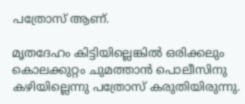പത്രോസ് ആണ്.

മൃതദേഹം കിട്ടിയില്ലെങ്കിൽ ഒരിക്കലും കൊലക്കുറ്റം ചുമത്താൻ പൊലീസിനു കഴിയില്ലെന്നു പത്രോസ് കരുതിയിരുന്നു.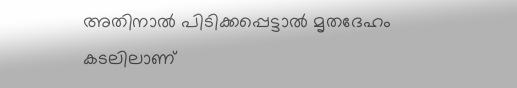അതിനാൽ പിടിക്കപ്പെട്ടാൽ മൃതദേഹം കടലിലാണ്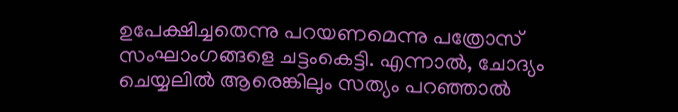ഉപേക്ഷിച്ചതെന്നു പറയണമെന്നു പത്രോസ് സംഘാംഗങ്ങളെ ചട്ടംകെട്ടി. എന്നാൽ, ചോദ്യം ചെയ്യലിൽ ആരെങ്കിലും സത്യം പറഞ്ഞാൽ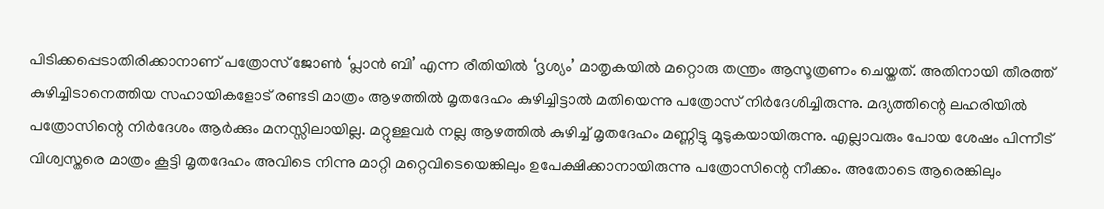പിടിക്കപ്പെടാതിരിക്കാനാണ് പത്രോസ് ജോൺ ‘പ്ലാൻ ബി’ എന്ന രീതിയിൽ ‘ദൃശ്യം’ മാതൃകയിൽ മറ്റൊരു തന്ത്രം ആസൂത്രണം ചെയ്തത്. അതിനായി തീരത്ത് കുഴിച്ചിടാനെത്തിയ സഹായികളോട് രണ്ടടി മാത്രം ആഴത്തിൽ മൃതദേഹം കുഴിച്ചിട്ടാൽ മതിയെന്നു പത്രോസ് നിർദേശിച്ചിരുന്നു. മദ്യത്തിന്റെ ലഹരിയിൽ പത്രോസിന്റെ നിർദേശം ആർക്കും മനസ്സിലായില്ല. മറ്റുള്ളവർ നല്ല ആഴത്തിൽ കുഴിച്ച് മൃതദേഹം മണ്ണിട്ടു മൂടുകയായിരുന്നു. എല്ലാവരും പോയ ശേഷം പിന്നീട് വിശ്വസ്തരെ മാത്രം കൂട്ടി മൃതദേഹം അവിടെ നിന്നു മാറ്റി മറ്റെവിടെയെങ്കിലും ഉപേക്ഷിക്ക‍ാനായിരുന്നു പത്രോസിന്റെ നീക്കം. അതോടെ ആരെങ്കിലും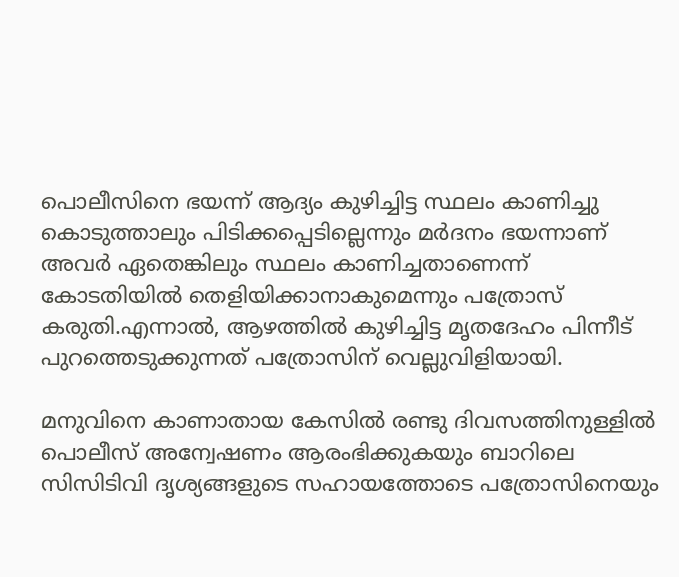പൊലീസിനെ ഭയന്ന് ആദ്യം കുഴിച്ചിട്ട സ്ഥലം കാണിച്ചു കൊടുത്താലും പിടിക്കപ്പെടില്ലെന്നും മർദനം ഭയന്നാണ് അവർ ഏതെങ്കിലും സ്ഥലം കാണിച്ചതാണെന്ന് കോടതിയിൽ തെളിയിക്കാനാകുമെന്നും പത്രോസ് കരുതി.എന്നാൽ, ആഴത്തിൽ കുഴിച്ചിട്ട മൃതദേഹം പിന്നീട് പുറത്തെടുക്കുന്നത് പത്രോസിന് വെല്ലുവിളിയായി.

മനുവിനെ കാണാതായ കേസിൽ രണ്ടു ദിവസത്തിനുള്ളിൽ പൊലീസ് അന്വേഷണം ആരംഭിക്കുകയും ബാറിലെ സിസിടിവി ദൃശ്യങ്ങളുടെ സഹായത്തോടെ പത്രോസ‍ിനെയും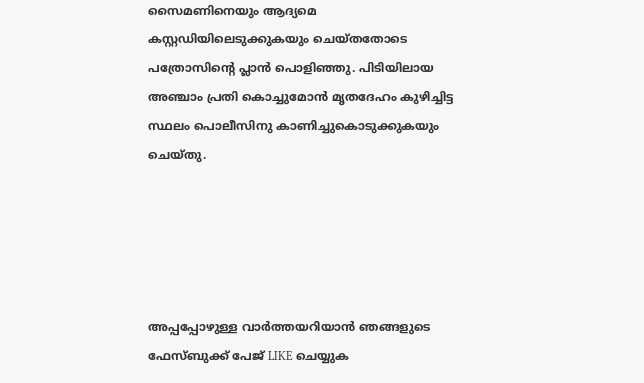സൈമണിനെയും ആദ്യമെ കസ്റ്റഡിയിലെടുക്കുകയും ചെയ്തതോടെ പത്രോസിന്റെ പ്ലാൻ പൊളിഞ്ഞു. പിടിയിലായ അഞ്ചാം പ്രതി കൊച്ചുമോൻ മൃതദേഹം കുഴിച്ചിട്ട സ്ഥലം പൊലീസിനു കാണിച്ചുകൊടുക്കുകയും ചെയ്തു.





അപ്പപ്പോഴുള്ള വാര്‍ത്തയറിയാന്‍ ഞങ്ങളുടെ ഫേസ്‌ബുക്ക്‌ പേജ് LIKE ചെയ്യുക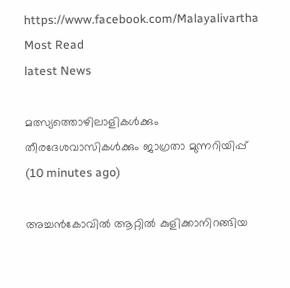https://www.facebook.com/Malayalivartha
Most Read
latest News

മത്സ്യത്തൊഴിലാളികള്‍ക്കും തീരദേശവാസികള്‍ക്കും ജാഗ്രതാ മുന്നറിയിപ്പ്  (10 minutes ago)

അച്ചൻകോവിൽ ആറ്റിൽ കുളിക്കാനിറങ്ങിയ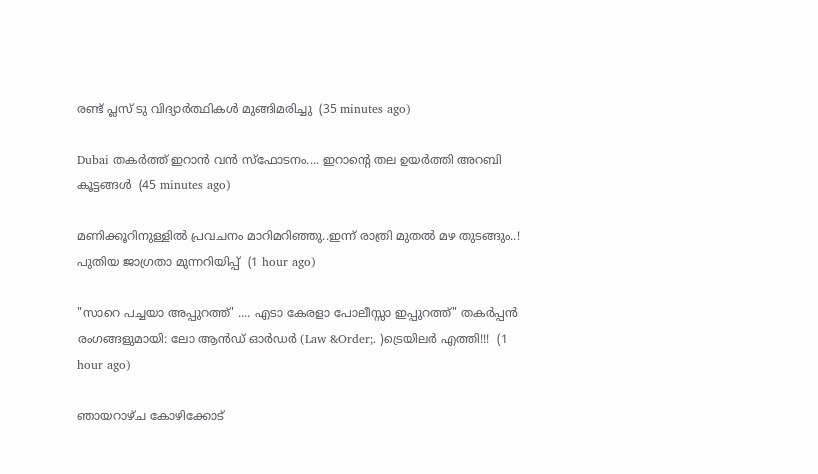രണ്ട് പ്ലസ് ടു വിദ്യാർത്ഥികൾ മുങ്ങിമരിച്ചു  (35 minutes ago)

Dubai തകർത്ത് ഇറാൻ വൻ സ്ഫോടനം.... ഇറാന്റെ തല ഉയർത്തി അറബി കൂട്ടങ്ങൾ  (45 minutes ago)

മണിക്കൂറിനുള്ളിൽ പ്രവചനം മാറിമറിഞ്ഞു..ഇന്ന് രാത്രി മുതൽ മഴ തുടങ്ങും..! പുതിയ ജാഗ്രതാ മുന്നറിയിപ്പ്  (1 hour ago)

"സാറെ പച്ചയാ അപ്പുറത്ത്' .... എടാ കേരളാ പോലീസ്സാ ഇപ്പുറത്ത്" തകർപ്പൻ രംഗങ്ങളുമായി: ലോ ആൻഡ് ഓർഡർ (Law &Order;. )ട്രെയിലർ എത്തി!!!  (1 hour ago)

ഞായറാഴ്ച കോഴിക്കോട്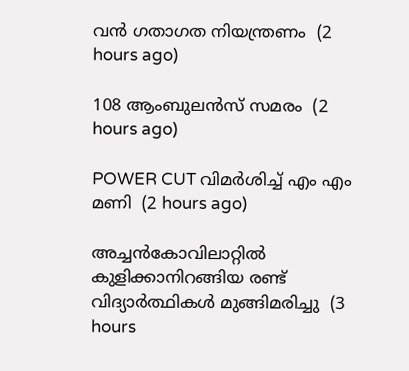വൻ ഗതാഗത നിയന്ത്രണം  (2 hours ago)

108 ആംബുലൻസ് സമരം  (2 hours ago)

POWER CUT വിമർശിച്ച് എം എം മണി  (2 hours ago)

അച്ചന്‍കോവിലാറ്റില്‍ കുളിക്കാനിറങ്ങിയ രണ്ട് വിദ്യാര്‍ത്ഥികള്‍ മുങ്ങിമരിച്ചു  (3 hours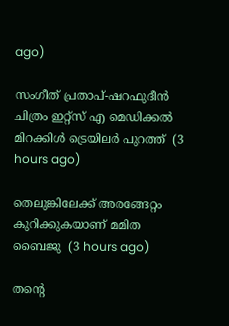ago)

സംഗീത് പ്രതാപ്-ഷറഫുദീന്‍ ചിത്രം ഇറ്റ്‌സ് എ മെഡിക്കല്‍ മിറക്കിള്‍ ട്രെയിലര്‍ പുറത്ത്  (3 hours ago)

തെലുങ്കിലേക്ക് അരങ്ങേറ്റം കുറിക്കുകയാണ് മമിത ബൈജു  (3 hours ago)

തന്റെ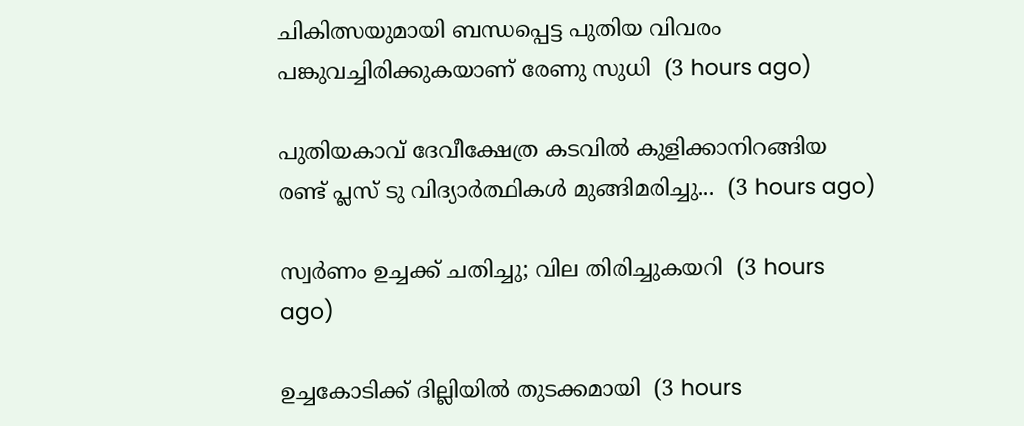ചികിത്സയുമായി ബന്ധപ്പെട്ട പുതിയ വിവരം പങ്കുവച്ചിരിക്കുകയാണ് രേണു സുധി  (3 hours ago)

പുതിയകാവ് ദേവീക്ഷേത്ര കടവിൽ കുളിക്കാനിറങ്ങിയ രണ്ട് പ്ലസ് ടു വിദ്യാർത്ഥികൾ മുങ്ങിമരിച്ചു...  (3 hours ago)

സ്വർണം ഉച്ചക്ക് ചതിച്ചു; വില തിരിച്ചുകയറി  (3 hours ago)

ഉച്ചകോടിക്ക് ദില്ലിയിൽ തുടക്കമായി  (3 hours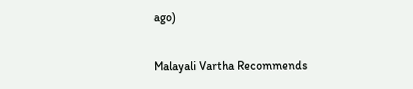ago)

Malayali Vartha Recommends